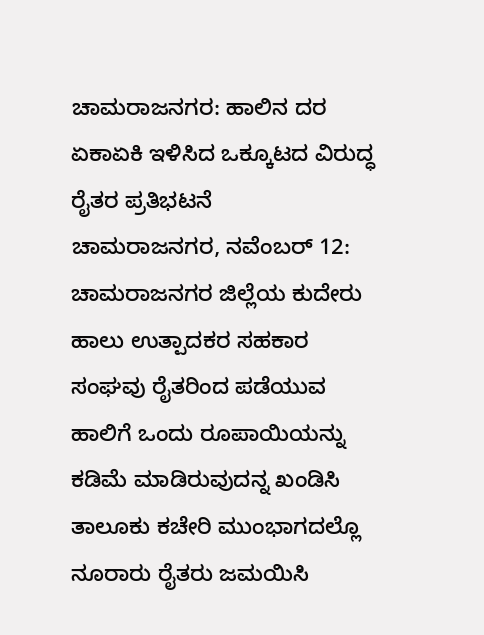ಚಾಮರಾಜನಗರ: ಹಾಲಿನ ದರ ಏಕಾಏಕಿ ಇಳಿಸಿದ ಒಕ್ಕೂಟದ ವಿರುದ್ಧ ರೈತರ ಪ್ರತಿಭಟನೆ
ಚಾಮರಾಜನಗರ, ನವೆಂಬರ್ 12: ಚಾಮರಾಜನಗರ ಜಿಲ್ಲೆಯ ಕುದೇರು ಹಾಲು ಉತ್ಪಾದಕರ ಸಹಕಾರ ಸಂಘವು ರೈತರಿಂದ ಪಡೆಯುವ ಹಾಲಿಗೆ ಒಂದು ರೂಪಾಯಿಯನ್ನು ಕಡಿಮೆ ಮಾಡಿರುವುದನ್ನ ಖಂಡಿಸಿ ತಾಲೂಕು ಕಚೇರಿ ಮುಂಭಾಗದಲ್ಲೊ ನೂರಾರು ರೈತರು ಜಮಯಿಸಿ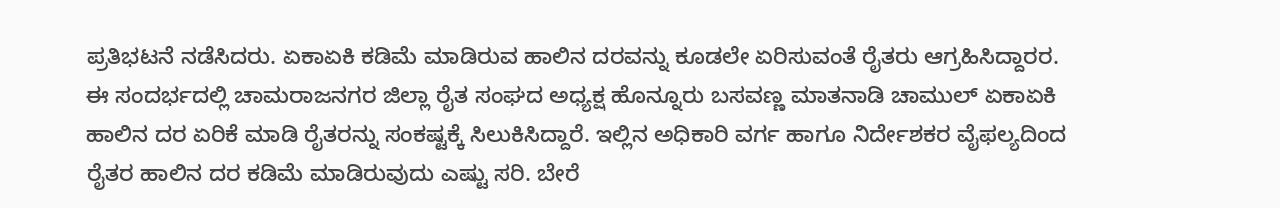ಪ್ರತಿಭಟನೆ ನಡೆಸಿದರು. ಏಕಾಏಕಿ ಕಡಿಮೆ ಮಾಡಿರುವ ಹಾಲಿನ ದರವನ್ನು ಕೂಡಲೇ ಏರಿಸುವಂತೆ ರೈತರು ಆಗ್ರಹಿಸಿದ್ದಾರರ.
ಈ ಸಂದರ್ಭದಲ್ಲಿ ಚಾಮರಾಜನಗರ ಜಿಲ್ಲಾ ರೈತ ಸಂಘದ ಅಧ್ಯಕ್ಷ ಹೊನ್ನೂರು ಬಸವಣ್ಣ ಮಾತನಾಡಿ ಚಾಮುಲ್ ಏಕಾಏಕಿ ಹಾಲಿನ ದರ ಏರಿಕೆ ಮಾಡಿ ರೈತರನ್ನು ಸಂಕಷ್ಟಕ್ಕೆ ಸಿಲುಕಿಸಿದ್ದಾರೆ. ಇಲ್ಲಿನ ಅಧಿಕಾರಿ ವರ್ಗ ಹಾಗೂ ನಿರ್ದೇಶಕರ ವೈಫಲ್ಯದಿಂದ ರೈತರ ಹಾಲಿನ ದರ ಕಡಿಮೆ ಮಾಡಿರುವುದು ಎಷ್ಟು ಸರಿ. ಬೇರೆ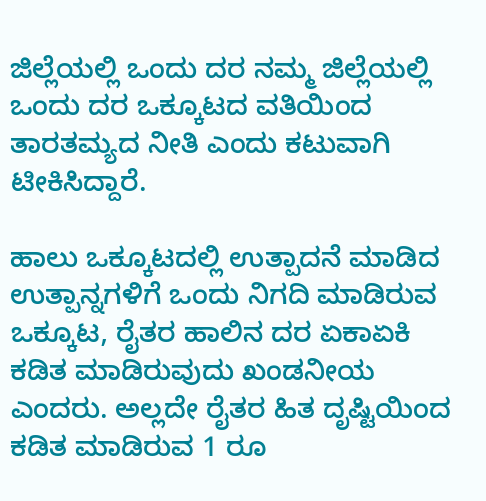ಜಿಲ್ಲೆಯಲ್ಲಿ ಒಂದು ದರ ನಮ್ಮ ಜಿಲ್ಲೆಯಲ್ಲಿ ಒಂದು ದರ ಒಕ್ಕೂಟದ ವತಿಯಿಂದ ತಾರತಮ್ಯದ ನೀತಿ ಎಂದು ಕಟುವಾಗಿ ಟೀಕಿಸಿದ್ದಾರೆ.

ಹಾಲು ಒಕ್ಕೂಟದಲ್ಲಿ ಉತ್ಪಾದನೆ ಮಾಡಿದ ಉತ್ಪಾನ್ನಗಳಿಗೆ ಒಂದು ನಿಗದಿ ಮಾಡಿರುವ ಒಕ್ಕೂಟ, ರೈತರ ಹಾಲಿನ ದರ ಏಕಾಏಕಿ ಕಡಿತ ಮಾಡಿರುವುದು ಖಂಡನೀಯ ಎಂದರು. ಅಲ್ಲದೇ ರೈತರ ಹಿತ ದೃಷ್ಟಿಯಿಂದ ಕಡಿತ ಮಾಡಿರುವ 1 ರೂ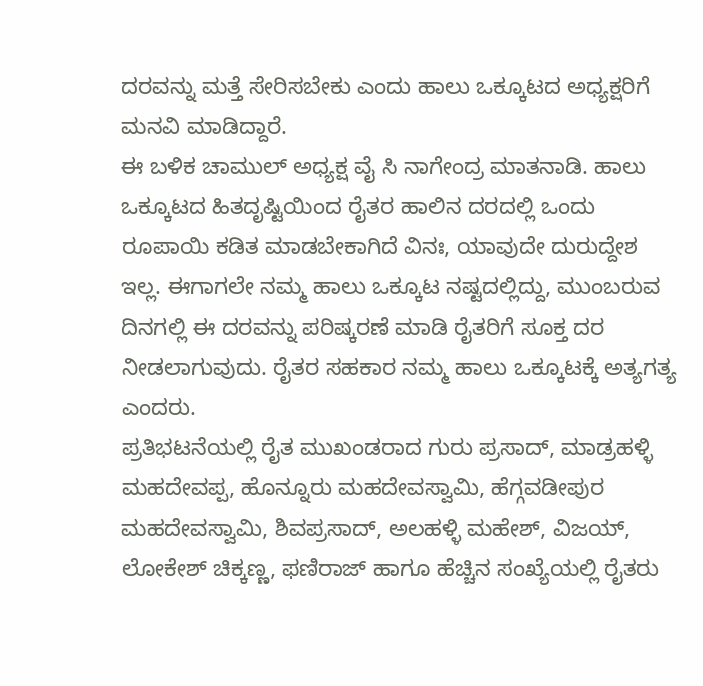ದರವನ್ನು ಮತ್ತೆ ಸೇರಿಸಬೇಕು ಎಂದು ಹಾಲು ಒಕ್ಕೂಟದ ಅಧ್ಯಕ್ಷರಿಗೆ ಮನವಿ ಮಾಡಿದ್ದಾರೆ.
ಈ ಬಳಿಕ ಚಾಮುಲ್ ಅಧ್ಯಕ್ಷ ವೈ ಸಿ ನಾಗೇಂದ್ರ ಮಾತನಾಡಿ. ಹಾಲು ಒಕ್ಕೂಟದ ಹಿತದೃಷ್ಟಿಯಿಂದ ರೈತರ ಹಾಲಿನ ದರದಲ್ಲಿ ಒಂದು ರೂಪಾಯಿ ಕಡಿತ ಮಾಡಬೇಕಾಗಿದೆ ವಿನಃ, ಯಾವುದೇ ದುರುದ್ದೇಶ ಇಲ್ಲ. ಈಗಾಗಲೇ ನಮ್ಮ ಹಾಲು ಒಕ್ಕೂಟ ನಷ್ಟದಲ್ಲಿದ್ದು, ಮುಂಬರುವ ದಿನಗಲ್ಲಿ ಈ ದರವನ್ನು ಪರಿಷ್ಕರಣೆ ಮಾಡಿ ರೈತರಿಗೆ ಸೂಕ್ತ ದರ ನೀಡಲಾಗುವುದು. ರೈತರ ಸಹಕಾರ ನಮ್ಮ ಹಾಲು ಒಕ್ಕೂಟಕ್ಕೆ ಅತ್ಯಗತ್ಯ ಎಂದರು.
ಪ್ರತಿಭಟನೆಯಲ್ಲಿ ರೈತ ಮುಖಂಡರಾದ ಗುರು ಪ್ರಸಾದ್, ಮಾಡ್ರಹಳ್ಳಿ ಮಹದೇವಪ್ಪ, ಹೊನ್ನೂರು ಮಹದೇವಸ್ವಾಮಿ, ಹೆಗ್ಗವಡೀಪುರ ಮಹದೇವಸ್ವಾಮಿ, ಶಿವಪ್ರಸಾದ್, ಅಲಹಳ್ಳಿ ಮಹೇಶ್, ವಿಜಯ್, ಲೋಕೇಶ್ ಚಿಕ್ಕಣ್ಣ, ಫಣಿರಾಜ್ ಹಾಗೂ ಹೆಚ್ಚಿನ ಸಂಖ್ಯೆಯಲ್ಲಿ ರೈತರು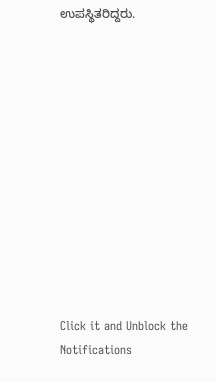ಉಪಸ್ಥಿತರಿದ್ದರು.












Click it and Unblock the Notifications